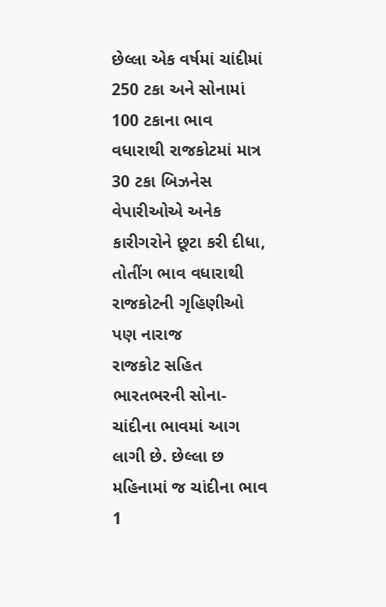છેલ્લા એક વર્ષમાં ચાંદીમાં 250 ટકા અને સોનામાં 100 ટકાના ભાવ વધારાથી રાજકોટમાં માત્ર 30 ટકા બિઝનેસ
વેપારીઓએ અનેક કારીગરોને છૂટા કરી દીધા, તોતીંગ ભાવ વધારાથી રાજકોટની ગૃહિણીઓ પણ નારાજ
રાજકોટ સહિત ભારતભરની સોના-ચાંદીના ભાવમાં આગ લાગી છે. છેલ્લા છ મહિનામાં જ ચાંદીના ભાવ 1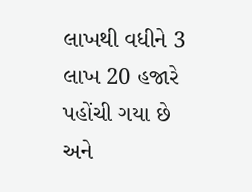લાખથી વધીને 3 લાખ 20 હજારે પહોંચી ગયા છે અને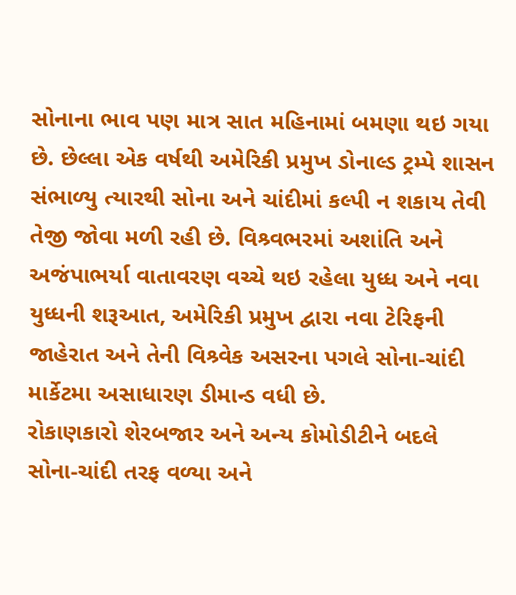સોનાના ભાવ પણ માત્ર સાત મહિનામાં બમણા થઇ ગયા છે. છેલ્લા એક વર્ષથી અમેરિકી પ્રમુખ ડોનાલ્ડ ટ્રમ્પે શાસન સંભાળ્યુ ત્યારથી સોના અને ચાંદીમાં કલ્પી ન શકાય તેવી તેજી જોવા મળી રહી છે. વિશ્ર્વભરમાં અશાંતિ અને અજંપાભર્યા વાતાવરણ વચ્ચે થઇ રહેલા યુધ્ધ અને નવા યુધ્ધની શરૂઆત, અમેરિકી પ્રમુખ દ્વારા નવા ટેરિફની જાહેરાત અને તેની વિશ્ર્વેક અસરના પગલે સોના-ચાંદી માર્કેટમા અસાધારણ ડીમાન્ડ વધી છે.
રોકાણકારો શેરબજાર અને અન્ય કોમોડીટીને બદલે સોના-ચાંદી તરફ વળ્યા અને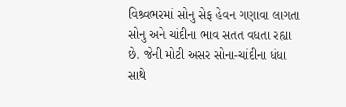વિશ્ર્વભરમાં સોનુ સેફ હેવન ગણાવા લાગતા સોનુ અને ચાંદીના ભાવ સતત વધતા રહ્યા છે. જેની મોટી અસર સોના-ચાંદીના ધંધા સાથે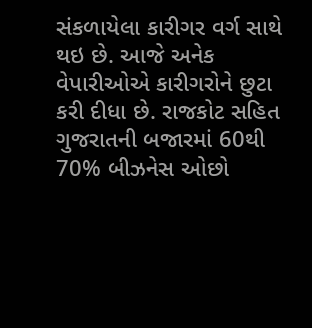સંકળાયેલા કારીગર વર્ગ સાથે થઇ છે. આજે અનેક વેપારીઓએ કારીગરોને છુટા કરી દીધા છે. રાજકોટ સહિત ગુજરાતની બજારમાં 60થી 70% બીઝનેસ ઓછો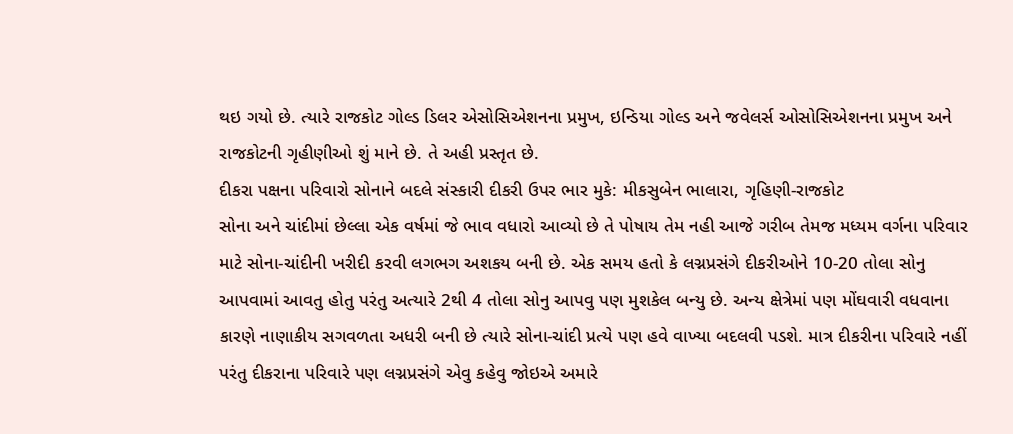થઇ ગયો છે. ત્યારે રાજકોટ ગોલ્ડ ડિલર એસોસિએશનના પ્રમુખ, ઇન્ડિયા ગોલ્ડ અને જવેલર્સ ઓસોસિએશનના પ્રમુખ અને રાજકોટની ગૃહીણીઓ શું માને છે. તે અહી પ્રસ્તૃત છે.
દીકરા પક્ષના પરિવારો સોનાને બદલે સંસ્કારી દીકરી ઉપર ભાર મુકે: મીકસુબેન ભાલારા, ગૃહિણી-રાજકોટ
સોના અને ચાંદીમાં છેલ્લા એક વર્ષમાં જે ભાવ વધારો આવ્યો છે તે પોષાય તેમ નહી આજે ગરીબ તેમજ મધ્યમ વર્ગના પરિવાર માટે સોના-ચાંદીની ખરીદી કરવી લગભગ અશકય બની છે. એક સમય હતો કે લગ્નપ્રસંગે દીકરીઓને 10-20 તોલા સોનુ આપવામાં આવતુ હોતુ પરંતુ અત્યારે 2થી 4 તોલા સોનુ આપવુ પણ મુશકેલ બન્યુ છે. અન્ય ક્ષેત્રેમાં પણ મોંઘવારી વધવાના કારણે નાણાકીય સગવળતા અધરી બની છે ત્યારે સોના-ચાંદી પ્રત્યે પણ હવે વાખ્યા બદલવી પડશે. માત્ર દીકરીના પરિવારે નહીં પરંતુ દીકરાના પરિવારે પણ લગ્નપ્રસંગે એવુ કહેવુ જોઇએ અમારે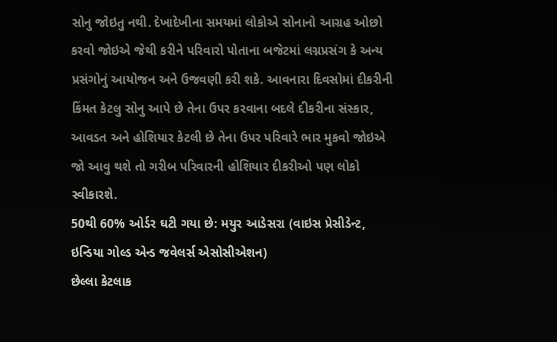સોનુ જોઇતુ નથી. દેખાદેખીના સમયમાં લોકોએ સોનાનો આગ્રહ ઓછો કરવો જોઇએ જેથી કરીને પરિવારો પોતાના બજેટમાં લગ્નપ્રસંગ કે અન્ય પ્રસંગોનું આયોજન અને ઉજવણી કરી શકે. આવનારા દિવસોમાં દીકરીની કિંમત કેટલુ સોનુ આપે છે તેના ઉપર કરવાના બદલે દીકરીના સંસ્કાર, આવડત અને હોશિયાર કેટલી છે તેના ઉપર પરિવારે ભાર મુકવો જોઇએ જો આવુ થશે તો ગરીબ પરિવારની હોશિયાર દીકરીઓ પણ લોકો સ્વીકારશે.
50થી 60% ઓર્ડર ઘટી ગયા છે: મયુર આડેસરા (વાઇસ પ્રેસીડેન્ટ, ઇન્ડિયા ગોલ્ડ એન્ડ જવેલર્સ એસોસીએશન)
છેલ્લા કેટલાક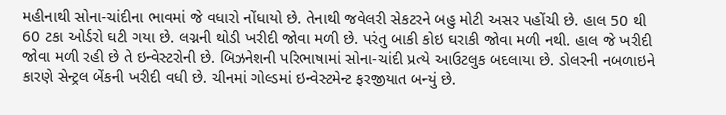મહીનાથી સોના-ચાંદીના ભાવમાં જે વધારો નોંધાયો છે. તેનાથી જવેલરી સેકટરને બહુ મોટી અસર પહોંચી છે. હાલ 50 થી 60 ટકા ઓર્ડરો ઘટી ગયા છે. લગ્નની થોડી ખરીદી જોવા મળી છે. પરંતુ બાકી કોઇ ઘરાકી જોવા મળી નથી. હાલ જે ખરીદી જોવા મળી રહી છે તે ઇન્વેસ્ટરોની છે. બિઝનેશની પરિભાષામાં સોના-ચાંદી પ્રત્યે આઉટલુક બદલાયા છે. ડોલરની નબળાઇને કારણે સેન્ટ્રલ બેંકની ખરીદી વધી છે. ચીનમાં ગોલ્ડમાં ઇન્વેસ્ટમેન્ટ ફરજીયાત બન્યું છે.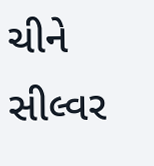ચીને સીલ્વર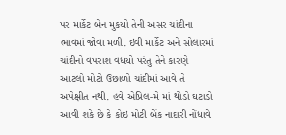પર માર્કેટ બેન મુકયો તેની અસર ચાંદીના ભાવમાં જોવા મળી. ઇવી માર્કેટ અને સોલારમાં ચાંદીનો વપરાશ વધયો પરંતુ તેને કારણે આટલો મોટો ઉછાળો ચાંદીમાં આવે તે અપેક્ષીત નથી. હવે એપ્રિલ-મે માં થોડો ઘટાડો આવી શકે છે કે કોઇ મોટી બેંક નાદારી નોંધાવે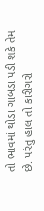તો ભાવમાં થોડા ગાબડા પડી શકે તેમ છે. પરંતુ હાલ તો કારીગરો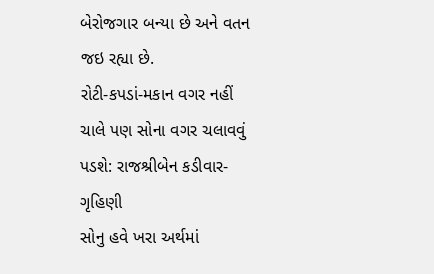બેરોજગાર બન્યા છે અને વતન જઇ રહ્યા છે.
રોટી-કપડાં-મકાન વગર નહીં ચાલે પણ સોના વગર ચલાવવું પડશે: રાજશ્રીબેન કડીવાર-ગૃહિણી
સોનુ હવે ખરા અર્થમાં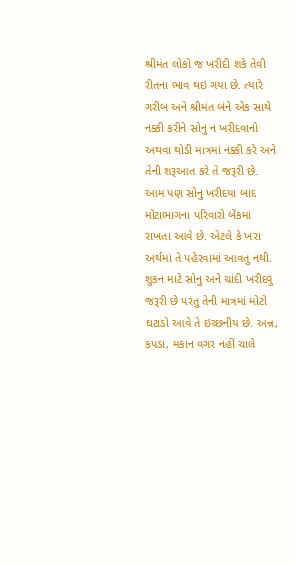શ્રીમંત લોકો જ ખરીદી શકે તેવી રીતના ભાવ થઇ ગયા છે. ત્યારે ગરીબ અને શ્રીમંત બંને એક સાથે નક્કી કરીને સોનુ ન ખરીદવાનો અથવા થોડી માત્રમાં નક્કી કરે અને તેની શરૂઆત કરે તે જરૂરી છે. આમ પણ સોનુ ખરીદયા બાદ મોટાભાગના પરિવારો બેંકમાં રાખતા આવે છે. એટલે કે ખરા અર્થમાં તે પહેરવામાં આવતુ નથી. શુકન માટે સોનુ અને ચાંદી ખરીદવુ જરૂરી છે પરંતુ તેની માત્રમાં મોટો ઘટાડો આવે તે ઇચ્છનીય છે. અન્ન, કપડા, મકાન વગર નહીં ચાલે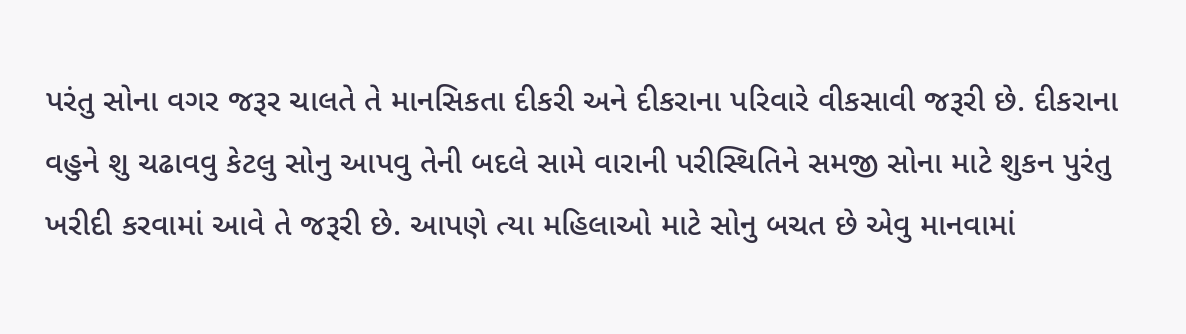પરંતુ સોના વગર જરૂર ચાલતે તે માનસિકતા દીકરી અને દીકરાના પરિવારે વીકસાવી જરૂરી છે. દીકરાના વહુને શુ ચઢાવવુ કેટલુ સોનુ આપવુ તેની બદલે સામે વારાની પરીસ્થિતિને સમજી સોના માટે શુકન પુરંતુ ખરીદી કરવામાં આવે તે જરૂરી છે. આપણે ત્યા મહિલાઓ માટે સોનુ બચત છે એવુ માનવામાં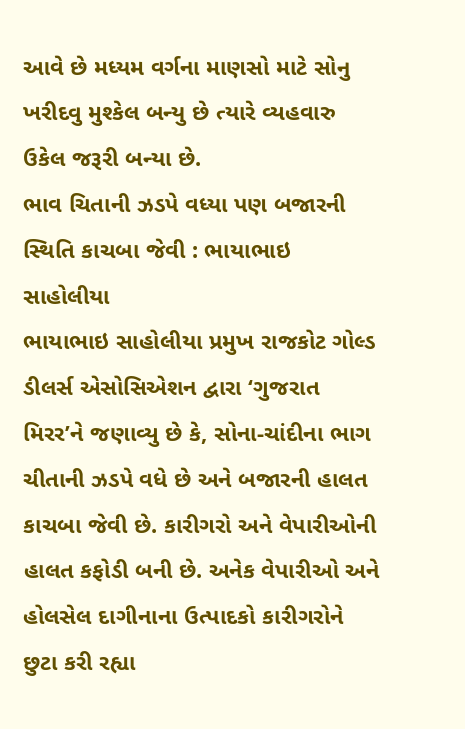આવે છે મધ્યમ વર્ગના માણસો માટે સોનુ ખરીદવુ મુશ્કેલ બન્યુ છે ત્યારે વ્યહવારુ ઉકેલ જરૂરી બન્યા છે.
ભાવ ચિતાની ઝડપે વધ્યા પણ બજારની સ્થિતિ કાચબા જેવી : ભાયાભાઇ સાહોલીયા
ભાયાભાઇ સાહોલીયા પ્રમુખ રાજકોટ ગોલ્ડ ડીલર્સ એસોસિએશન દ્વારા ‘ગુજરાત મિરર’ને જણાવ્યુ છે કે, સોના-ચાંદીના ભાગ ચીતાની ઝડપે વધે છે અને બજારની હાલત કાચબા જેવી છે. કારીગરો અને વેપારીઓની હાલત કફોડી બની છે. અનેક વેપારીઓ અને હોલસેલ દાગીનાના ઉત્પાદકો કારીગરોને છુટા કરી રહ્યા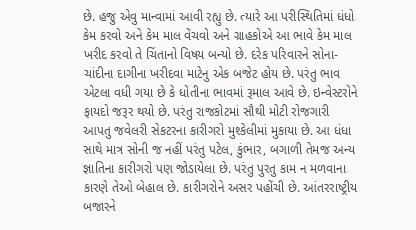છે. હજુ એવુ માન્વામાં આવી રહ્યુ છે. ત્યારે આ પરીસ્થિતિમાં ધંધો કેમ કરવો અને કેમ માલ વેંચવો અને ગ્રાહકોએ આ ભાવે કેમ માલ ખરીદ કરવો તે ચિંતાનો વિષય બન્યો છે. દરેક પરિવારને સોના-ચાંદીના દાગીના ખરીદવા માટેનુ એક બજેટ હોય છે. પરંતુ ભાવ એટલા વધી ગયા છે કે ધોતીના ભાવમાં રૂમાલ આવે છે. ઇન્વેસ્ટરોને ફાયદો જરૂર થયો છે. પરંતુ રાજકોટમાં સૌથી મોટી રોજગારી આપતુ જવેલરી સેકટરના કારીગરો મુશ્કેલીમાં મુકાયા છે. આ ધંધા સાથે માત્ર સોની જ નહીં પરંતુ પટેલ, કુંભાર, બગાળી તેમજ અન્ય જ્ઞાતિના કારીગરો પણ જોડાયેલા છે. પરંતુ પુરતુ કામ ન મળવાના કારણે તેઓ બેહાલ છે. કારીગરોને અસર પહોંચી છે. આંતરરાષ્ટ્રીય બજારને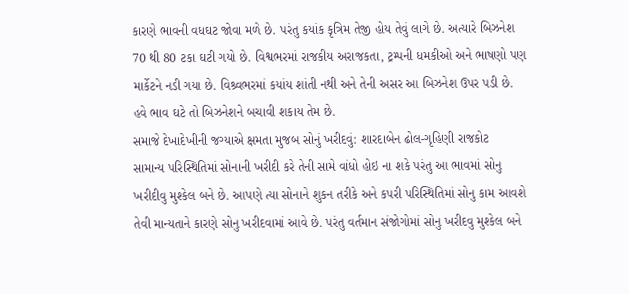કારણે ભાવની વધઘટ જોવા મળે છે. પરંતુ કયાંક કૃત્રિમ તેજી હોય તેવું લાગે છે. અત્યારે બિઝનેશ 70 થી 80 ટકા ઘટી ગયો છે. વિશ્વભરમાં રાજકીય અરાજકતા, ટ્રમ્પની ધમકીઓ અને ભાષણો પણ માર્કેટને નડી ગયા છે. વિશ્ર્વભરમાં કયાંય શાંતી નથી અને તેની અસર આ બિઝનેશ ઉપર પડી છે. હવે ભાવ ઘટે તો બિઝનેશને બચાવી શકાય તેમ છે.
સમાજે દેખાદેખીની જગ્યાએ ક્ષમતા મુજબ સોનું ખરીદવું: શારદાબેન ઢોલ-ગૃહિણી રાજકોટ
સામાન્ય પરિસ્થિતિમાં સોનાની ખરીદી કરે તેની સામે વાંધો હોઇ ના શકે પરંતુ આ ભાવમાં સોનુ ખરીદીવુ મુશ્કેલ બને છે. આપણે ત્યા સોનાને શુકન તરીકે અને કપરી પરિસ્થિતિમાં સોનુ કામ આવશે તેવી માન્યતાને કારણે સોનુ ખરીદવામાં આવે છે. પરંતુ વર્તમાન સંજોગોમાં સોનુ ખરીદવુ મુશ્કેલ બને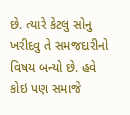છે. ત્યારે કેટલુ સોનુ ખરીદવુ તે સમજદારીનો વિષય બન્યો છે. હવે કોઇ પણ સમાજે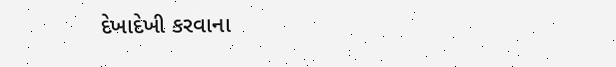દેખાદેખી કરવાના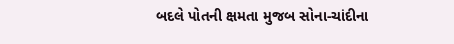બદલે પોતની ક્ષમતા મુજબ સોના-ચાંદીના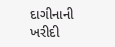દાગીનાની ખરીદી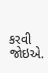કરવી જોઇએ.